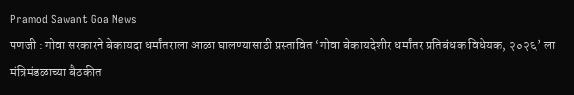Pramod Sawant Goa News
पणजी : गोवा सरकारने बेकायदा धर्मांतराला आळा घालण्यासाठी प्रस्तावित ‘गोवा बेकायदेशीर धर्मांतर प्रतिबंधक विधेयक, २०२६’ ला मंत्रिमंडळाच्या बैठकीत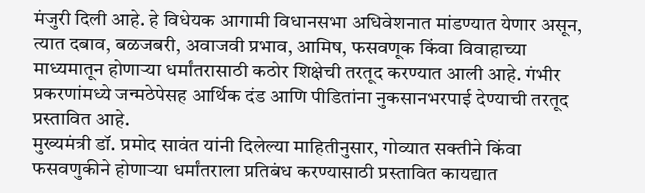मंजुरी दिली आहे. हे विधेयक आगामी विधानसभा अधिवेशनात मांडण्यात येणार असून, त्यात दबाव, बळजबरी, अवाजवी प्रभाव, आमिष, फसवणूक किंवा विवाहाच्या माध्यमातून होणाऱ्या धर्मांतरासाठी कठोर शिक्षेची तरतूद करण्यात आली आहे. गंभीर प्रकरणांमध्ये जन्मठेपेसह आर्थिक दंड आणि पीडितांना नुकसानभरपाई देण्याची तरतूद प्रस्तावित आहे.
मुख्यमंत्री डॉ. प्रमोद सावंत यांनी दिलेल्या माहितीनुसार, गोव्यात सक्तीने किंवा फसवणुकीने होणाऱ्या धर्मांतराला प्रतिबंध करण्यासाठी प्रस्तावित कायद्यात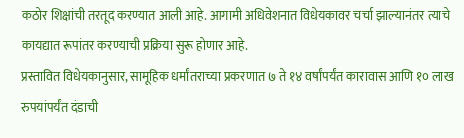कठोर शिक्षांची तरतूद करण्यात आली आहे. आगामी अधिवेशनात विधेयकावर चर्चा झाल्यानंतर त्याचे कायद्यात रूपांतर करण्याची प्रक्रिया सुरू होणार आहे.
प्रस्तावित विधेयकानुसार, सामूहिक धर्मांतराच्या प्रकरणात ७ ते १४ वर्षांपर्यंत कारावास आणि १० लाख रुपयांपर्यंत दंडाची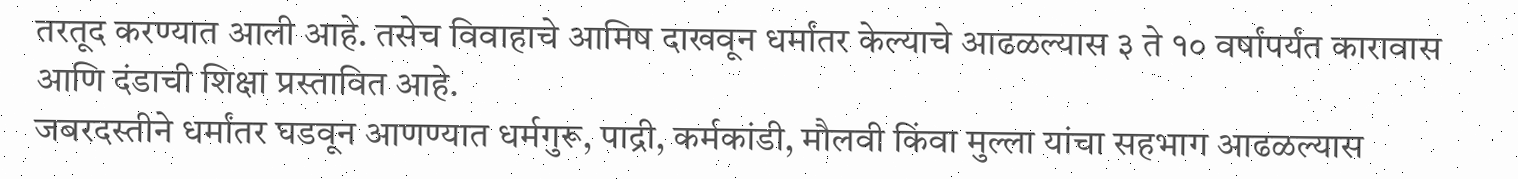तरतूद करण्यात आली आहे. तसेच विवाहाचे आमिष दाखवून धर्मांतर केल्याचे आढळल्यास ३ ते १० वर्षांपर्यंत कारावास आणि दंडाची शिक्षा प्रस्तावित आहे.
जबरदस्तीने धर्मांतर घडवून आणण्यात धर्मगुरू, पाद्री, कर्मकांडी, मौलवी किंवा मुल्ला यांचा सहभाग आढळल्यास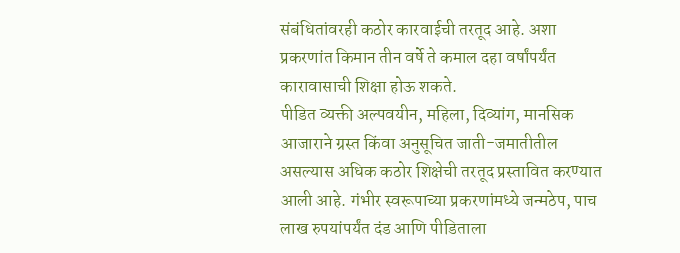संबंधितांवरही कठोर कारवाईची तरतूद आहे. अशा प्रकरणांत किमान तीन वर्षे ते कमाल दहा वर्षांपर्यंत कारावासाची शिक्षा होऊ शकते.
पीडित व्यक्ती अल्पवयीन, महिला, दिव्यांग, मानसिक आजाराने ग्रस्त किंवा अनुसूचित जाती-जमातीतील असल्यास अधिक कठोर शिक्षेची तरतूद प्रस्तावित करण्यात आली आहे. गंभीर स्वरूपाच्या प्रकरणांमध्ये जन्मठेप, पाच लाख रुपयांपर्यंत दंड आणि पीडिताला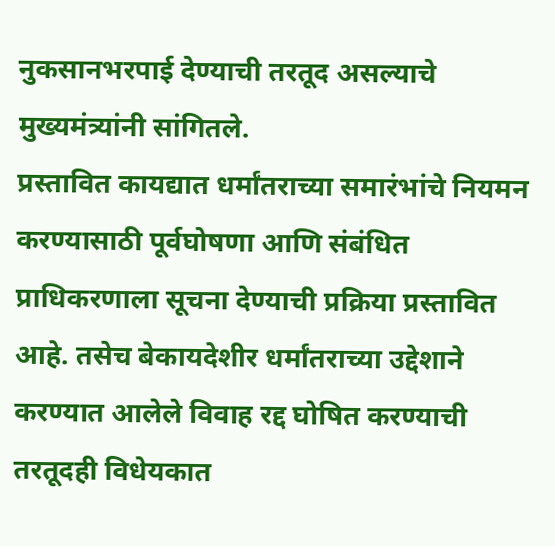नुकसानभरपाई देण्याची तरतूद असल्याचे मुख्यमंत्र्यांनी सांगितले.
प्रस्तावित कायद्यात धर्मांतराच्या समारंभांचे नियमन करण्यासाठी पूर्वघोषणा आणि संबंधित प्राधिकरणाला सूचना देण्याची प्रक्रिया प्रस्तावित आहे. तसेच बेकायदेशीर धर्मांतराच्या उद्देशाने करण्यात आलेले विवाह रद्द घोषित करण्याची तरतूदही विधेयकात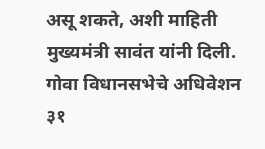असू शकते, अशी माहिती मुख्यमंत्री सावंत यांनी दिली.
गोवा विधानसभेचे अधिवेशन ३१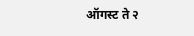ऑगस्ट ते २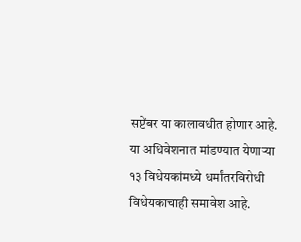सप्टेंबर या कालावधीत होणार आहे. या अधिवेशनात मांडण्यात येणाऱ्या १३ विधेयकांमध्ये धर्मांतरविरोधी विधेयकाचाही समावेश आहे.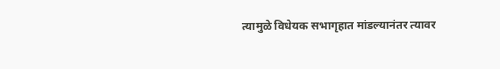त्यामुळे विधेयक सभागृहात मांडल्यानंतर त्यावर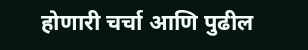होणारी चर्चा आणि पुढील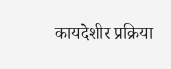कायदेशीर प्रक्रिया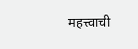महत्त्वाची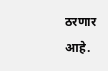ठरणार आहे.